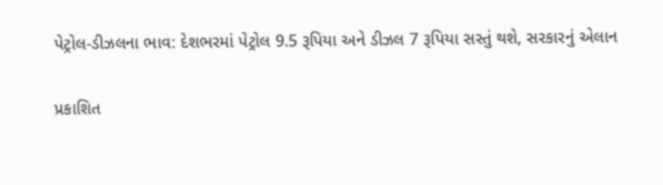પેટ્રોલ-ડીઝલના ભાવ: દેશભરમાં પેટ્રોલ 9.5 રૂપિયા અને ડીઝલ 7 રૂપિયા સસ્તું થશે, સરકારનું એલાન

પ્રકાશિત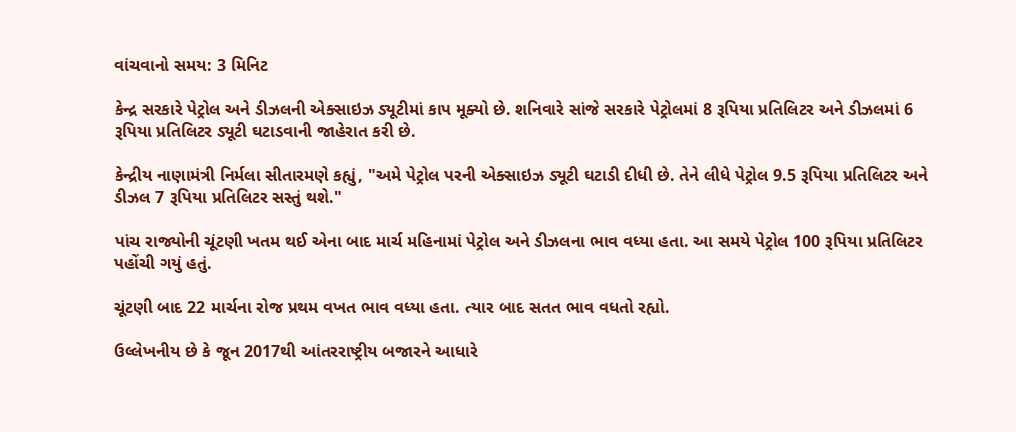વાંચવાનો સમય: 3 મિનિટ

કેન્દ્ર સરકારે પેટ્રોલ અને ડીઝલની એક્સાઇઝ ડ્યૂટીમાં કાપ મૂક્યો છે. શનિવારે સાંજે સરકારે પેટ્રોલમાં 8 રૂપિયા પ્રતિલિટર અને ડીઝલમાં 6 રૂપિયા પ્રતિલિટર ડ્યૂટી ઘટાડવાની જાહેરાત કરી છે.

કેન્દ્રીય નાણામંત્રી નિર્મલા સીતારમણે કહ્યું, "અમે પેટ્રોલ પરની એક્સાઇઝ ડ્યૂટી ઘટાડી દીધી છે. તેને લીધે પેટ્રોલ 9.5 રૂપિયા પ્રતિલિટર અને ડીઝલ 7 રૂપિયા પ્રતિલિટર સસ્તું થશે."

પાંચ રાજ્યોની ચૂંટણી ખતમ થઈ એના બાદ માર્ચ મહિનામાં પેટ્રોલ અને ડીઝલના ભાવ વધ્યા હતા. આ સમયે પેટ્રોલ 100 રૂપિયા પ્રતિલિટર પહોંચી ગયું હતું.

ચૂંટણી બાદ 22 માર્ચના રોજ પ્રથમ વખત ભાવ વધ્યા હતા. ત્યાર બાદ સતત ભાવ વધતો રહ્યો.

ઉલ્લેખનીય છે કે જૂન 2017થી આંતરરાષ્ટ્રીય બજારને આધારે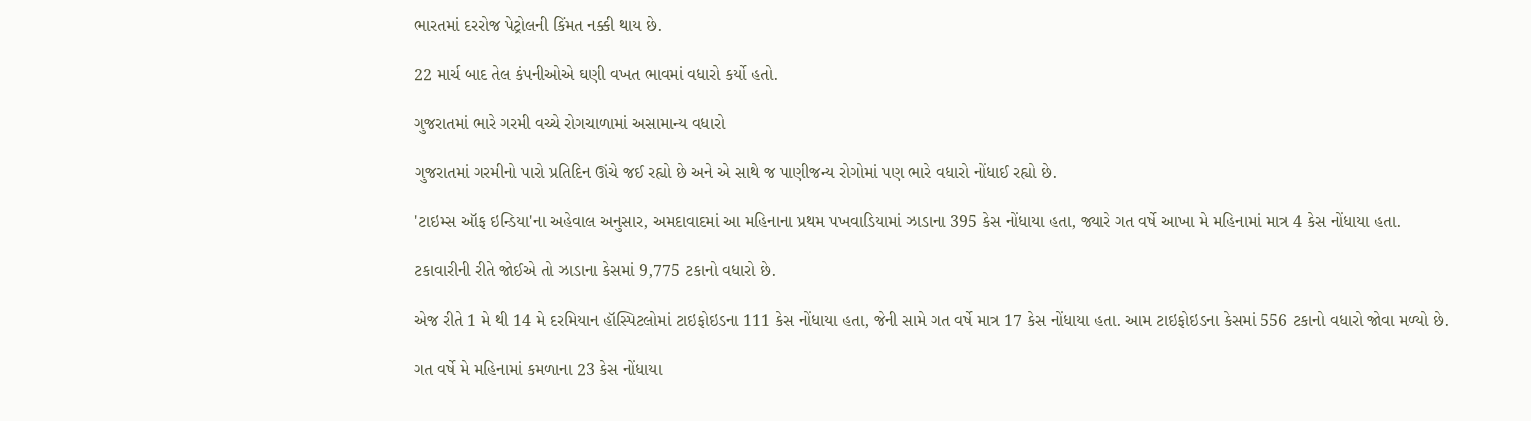ભારતમાં દરરોજ પેટ્રોલની કિંમત નક્કી થાય છે.

22 માર્ચ બાદ તેલ કંપનીઓએ ઘણી વખત ભાવમાં વધારો કર્યો હતો.

ગુજરાતમાં ભારે ગરમી વચ્ચે રોગચાળામાં અસામાન્ય વધારો

ગુજરાતમાં ગરમીનો પારો પ્રતિદિન ઊંચે જઈ રહ્યો છે અને એ સાથે જ પાણીજન્ય રોગોમાં પણ ભારે વધારો નોંધાઈ રહ્યો છે.

'ટાઇમ્સ ઑફ ઇન્ડિયા'ના અહેવાલ અનુસાર, અમદાવાદમાં આ મહિનાના પ્રથમ પખવાડિયામાં ઝાડાના 395 કેસ નોંધાયા હતા, જ્યારે ગત વર્ષે આખા મે મહિનામાં માત્ર 4 કેસ નોંધાયા હતા.

ટકાવારીની રીતે જોઈએ તો ઝાડાના કેસમાં 9,775 ટકાનો વધારો છે.

એજ રીતે 1 મે થી 14 મે દરમિયાન હૉસ્પિટલોમાં ટાઇફોઇડના 111 કેસ નોંધાયા હતા, જેની સામે ગત વર્ષે માત્ર 17 કેસ નોંધાયા હતા. આમ ટાઇફોઇડના કેસમાં 556 ટકાનો વધારો જોવા મળ્યો છે.

ગત વર્ષે મે મહિનામાં કમળાના 23 કેસ નોંધાયા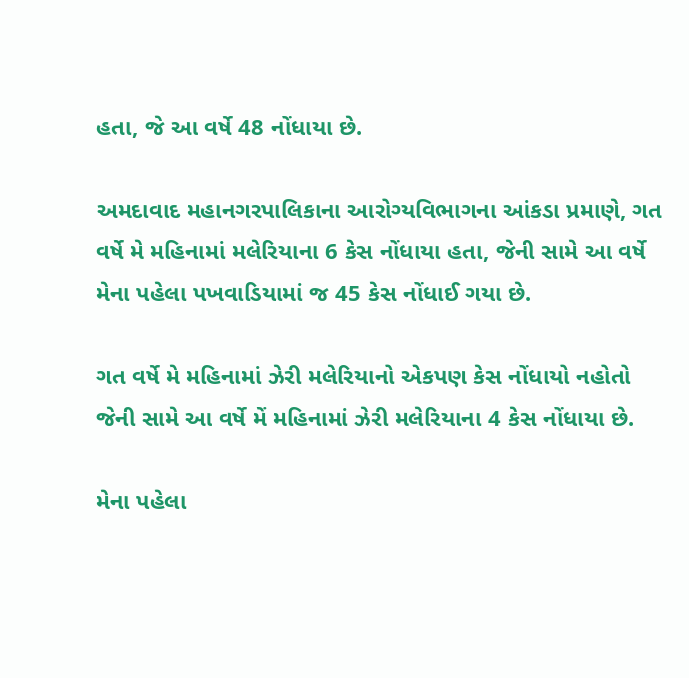હતા, જે આ વર્ષે 48 નોંધાયા છે.

અમદાવાદ મહાનગરપાલિકાના આરોગ્યવિભાગના આંકડા પ્રમાણે, ગત વર્ષે મે મહિનામાં મલેરિયાના 6 કેસ નોંધાયા હતા, જેની સામે આ વર્ષે મેના પહેલા પખવાડિયામાં જ 45 કેસ નોંધાઈ ગયા છે.

ગત વર્ષે મે મહિનામાં ઝેરી મલેરિયાનો એકપણ કેસ નોંધાયો નહોતો જેની સામે આ વર્ષે મેં મહિનામાં ઝેરી મલેરિયાના 4 કેસ નોંધાયા છે.

મેના પહેલા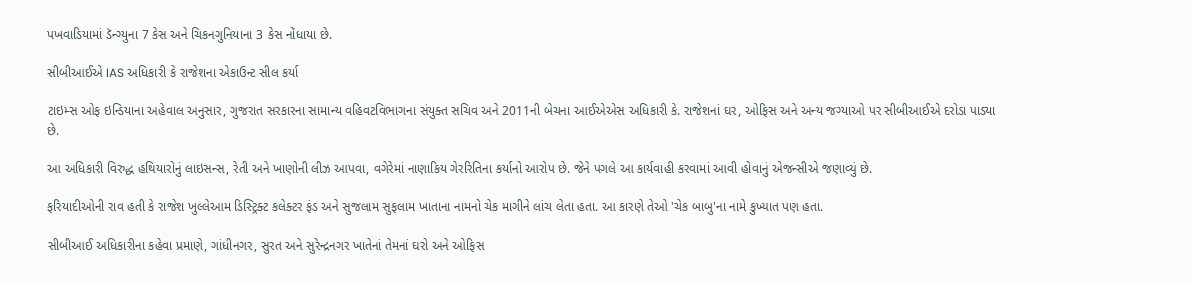પખવાડિયામાં ડૅન્ગ્યુના 7 કેસ અને ચિકનગુનિયાના 3 કેસ નોંધાયા છે.

સીબીઆઈએ IAS અધિકારી કે રાજેશના એકાઉન્ટ સીલ કર્યા

ટાઇમ્સ ઓફ ઇન્ડિયાના અહેવાલ અનુસાર, ગુજરાત સરકારના સામાન્ય વહિવટવિભાગના સંયુક્ત સચિવ અને 2011ની બેચના આઈએએસ અધિકારી કે. રાજેશનાં ઘર, ઓફિસ અને અન્ય જગ્યાઓ પર સીબીઆઈએ દરોડા પાડ્યા છે.

આ અધિકારી વિરુદ્ધ હથિયારોનું લાઇસન્સ, રેતી અને ખાણોની લીઝ આપવા, વગેરેમાં નાણાકિય ગેરરિતિના કર્યાનો આરોપ છે. જેને પગલે આ કાર્યવાહી કરવામાં આવી હોવાનું એજન્સીએ જણાવ્યું છે.

ફરિયાદીઓની રાવ હતી કે રાજેશ ખુલ્લેઆમ ડિસ્ટ્રિક્ટ કલેક્ટર ફંડ અને સુજલામ સુફલામ ખાતાના નામનો ચેક માગીને લાંચ લેતા હતા. આ કારણે તેઓ 'ચેક બાબુ'ના નામે કુખ્યાત પણ હતા.

સીબીઆઈ અધિકારીના કહેવા પ્રમાણે, ગાંધીનગર, સુરત અને સુરેન્દ્રનગર ખાતેનાં તેમનાં ઘરો અને ઓફિસ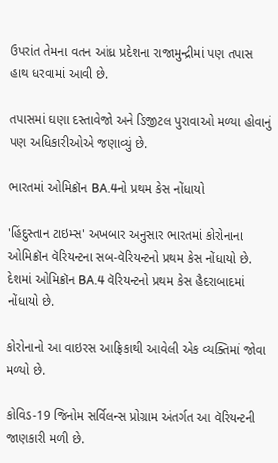ઉપરાંત તેમના વતન આંધ્ર પ્રદેશના રાજામુન્દ્રીમાં પણ તપાસ હાથ ધરવામાં આવી છે.

તપાસમાં ઘણા દસ્તાવેજો અને ડિજીટલ પુરાવાઓ મળ્યા હોવાનું પણ અધિકારીઓએ જણાવ્યું છે.

ભારતમાં ઓમિક્રૉન BA.4નો પ્રથમ કેસ નોંધાયો

'હિંદુસ્તાન ટાઇમ્સ' અખબાર અનુસાર ભારતમાં કોરોનાના ઓમિક્રૉન વૅરિયન્ટના સબ-વૅરિયન્ટનો પ્રથમ કેસ નોંધાયો છે. દેશમાં ઓમિક્રૉન BA.4 વૅરિયન્ટનો પ્રથમ કેસ હૈદરાબાદમાં નોંધાયો છે.

કોરોનાનો આ વાઇરસ આફ્રિકાથી આવેલી એક વ્યક્તિમાં જોવા મળ્યો છે.

કોવિડ-19 જિનોમ સર્વિલન્સ પ્રોગ્રામ અંતર્ગત આ વૅરિયન્ટની જાણકારી મળી છે.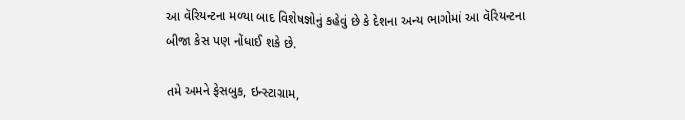આ વૅરિયન્ટના મળ્યા બાદ વિશેષજ્ઞોનું કહેવું છે કે દેશના અન્ય ભાગોમાં આ વૅરિયન્ટના બીજા કેસ પણ નોંધાઈ શકે છે.

તમે અમને ફેસબુક, ઇન્સ્ટાગ્રામ,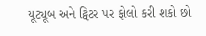યૂટ્યૂબ અને ટ્વિટર પર ફોલો કરી શકો છો